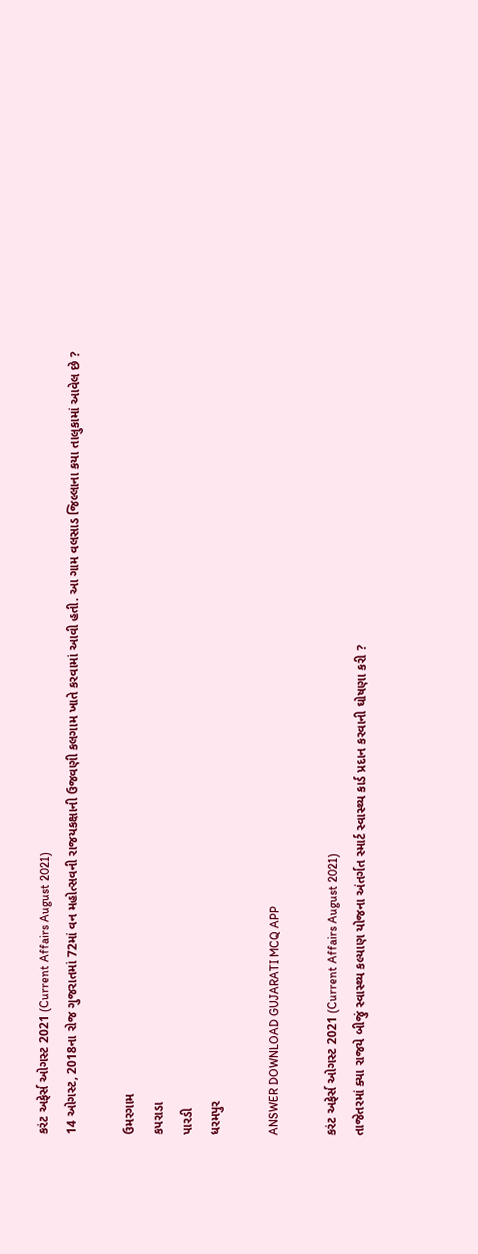કરંટ અફેર્સ ઓગસ્ટ 2021 (Current Affairs August 2021)
14 ઓગસ્ટ, 2018ના રોજ ગુજરાતમાં 72માં વન મહોત્સવની રાજયકક્ષાની ઉજવણી કલગામ ખાતે કરવામાં આવી હતી. આ ગામ વલસાડ જિલ્લાના કયા તાલુકામાં આવેલ છે ?

ઉમરગામ
કપરાડા
પારડી
ધરમપુર

ANSWER DOWNLOAD GUJARATI MCQ APP

કરંટ અફેર્સ ઓગસ્ટ 2021 (Current Affairs August 2021)
તાજેતરમાં ક્યા રાજયે બીજું સ્વાસ્થ્ય કલ્યાણ યોજના અંતર્ગત સ્માર્ટ સ્વાસ્થ્ય કાર્ડ પ્રદાન કરવાની ઘોષણા કરી ?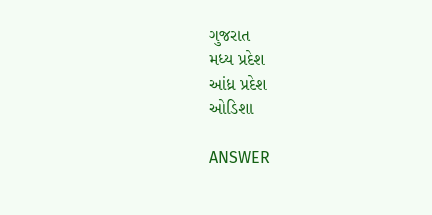ગુજરાત
મધ્ય પ્રદેશ
આંધ્ર પ્રદેશ
ઓડિશા

ANSWER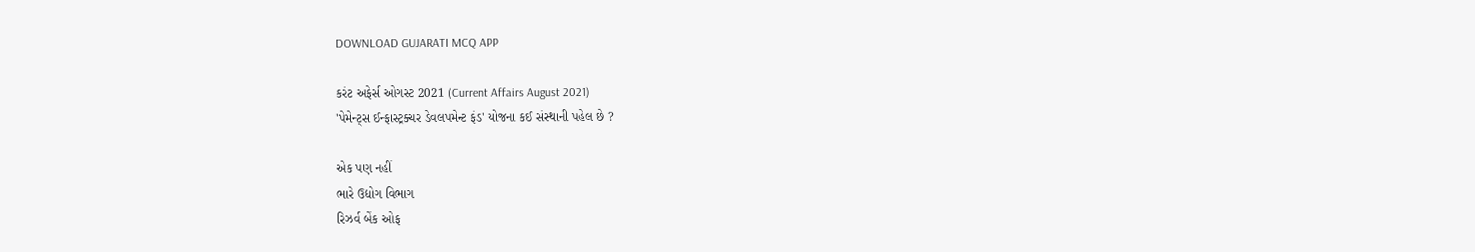DOWNLOAD GUJARATI MCQ APP

કરંટ અફેર્સ ઓગસ્ટ 2021 (Current Affairs August 2021)
'પેમેન્ટ્સ ઈન્ફાસ્ટ્રક્ચર ડેવલપમેન્ટ ફંડ' યોજના કઈ સંસ્થાની પહેલ છે ?

એક પણ નહીં
ભારે ઉદ્યોગ વિભાગ
રિઝર્વ બેંક ઓફ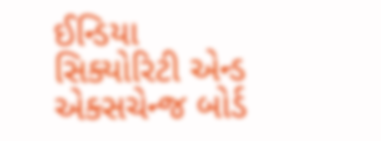ઈન્ડિયા
સિક્યોરિટી એન્ડ એક્સચેન્જ બોર્ડ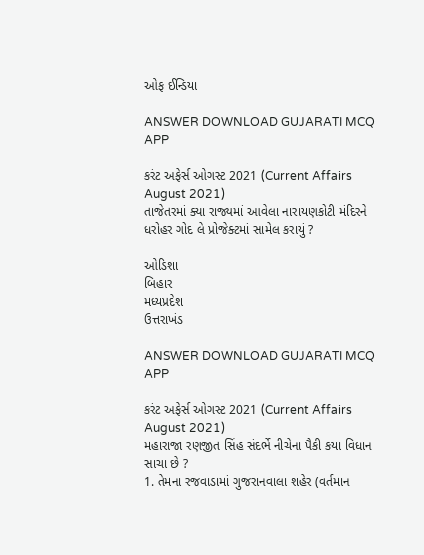ઓફ ઈન્ડિયા

ANSWER DOWNLOAD GUJARATI MCQ APP

કરંટ અફેર્સ ઓગસ્ટ 2021 (Current Affairs August 2021)
તાજેતરમાં ક્યા રાજ્યમાં આવેલા નારાયણકોટી મંદિરને ધરોહર ગોદ લે પ્રોજેક્ટમાં સામેલ કરાયું ?

ઓડિશા
બિહાર
મધ્યપ્રદેશ
ઉત્તરાખંડ

ANSWER DOWNLOAD GUJARATI MCQ APP

કરંટ અફેર્સ ઓગસ્ટ 2021 (Current Affairs August 2021)
મહારાજા રણજીત સિંહ સંદર્ભે નીચેના પૈકી કયા વિધાન સાચા છે ?
1. તેમના રજવાડામાં ગુજરાનવાલા શહેર (વર્તમાન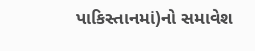પાકિસ્તાનમાં)નો સમાવેશ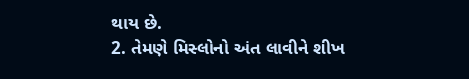થાય છે.
2. તેમણે મિસ્લોનો અંત લાવીને શીખ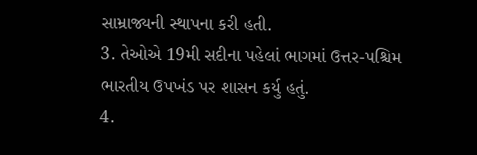સામ્રાજ્યની સ્થાપના કરી હતી.
3. તેઓએ 19મી સદીના પહેલાં ભાગમાં ઉત્તર-પશ્ચિમ ભારતીય ઉપખંડ પર શાસન કર્યુ હતું.
4.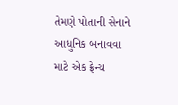તેમણે પોતાની સેનાને આધુનિક બનાવવા માટે એક ફ્રેન્ચ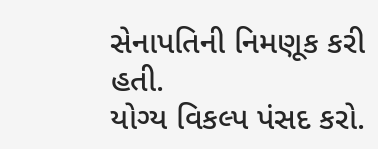સેનાપતિની નિમણૂક કરી હતી.
યોગ્ય વિકલ્પ પંસદ કરો.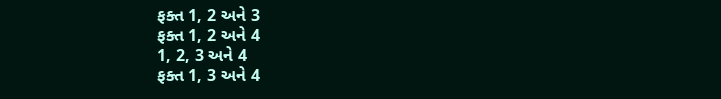ફક્ત 1, 2 અને 3
ફક્ત 1, 2 અને 4
1, 2, 3 અને 4
ફક્ત 1, 3 અને 4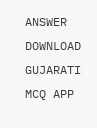ANSWER DOWNLOAD GUJARATI MCQ APP